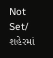Not Set/ શહેરમાં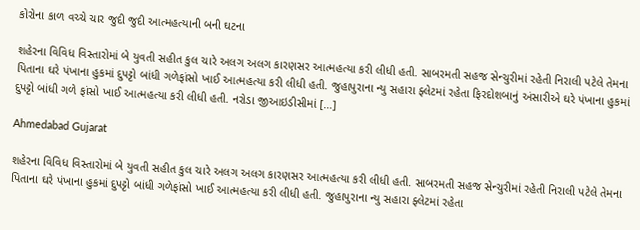કોરોના કાળ વચ્ચે ચાર જુદી જુદી આત્મહત્યાની બની ઘટના

શહેરના વિવિધ વિસ્તારોમાં બે યુવતી સહીત કુલ ચારે અલગ અલગ કારણસર આત્મહત્યા કરી લીધી હતી. સાબરમતી સહજ સેન્ચુરીમાં રહેતી નિરાલી પટેલે તેમના પિતાના ઘરે પંખાના હુકમાં દુપટ્ટો બાંધી ગળેફાંસો ખાઈ આત્મહત્યા કરી લીધી હતી. જુહાપુરાના ન્યુ સહારા ફ્લેટમાં રહેતા ફિરદોશબાનું અંસારીએ ઘરે પંખાના હુકમાં દુપટ્ટો બાંધી ગળે ફાંસો ખાઈ આત્મહત્યા કરી લીધી હતી. નરોડા જીઆઇડીસીમાં […]

Ahmedabad Gujarat

શહેરના વિવિધ વિસ્તારોમાં બે યુવતી સહીત કુલ ચારે અલગ અલગ કારણસર આત્મહત્યા કરી લીધી હતી. સાબરમતી સહજ સેન્ચુરીમાં રહેતી નિરાલી પટેલે તેમના પિતાના ઘરે પંખાના હુકમાં દુપટ્ટો બાંધી ગળેફાંસો ખાઈ આત્મહત્યા કરી લીધી હતી. જુહાપુરાના ન્યુ સહારા ફ્લેટમાં રહેતા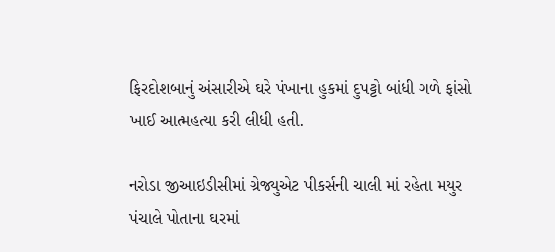ફિરદોશબાનું અંસારીએ ઘરે પંખાના હુકમાં દુપટ્ટો બાંધી ગળે ફાંસો ખાઈ આત્મહત્યા કરી લીધી હતી.

નરોડા જીઆઇડીસીમાં ગ્રેજ્યુએટ પીકર્સની ચાલી માં રહેતા મયુર પંચાલે પોતાના ઘરમાં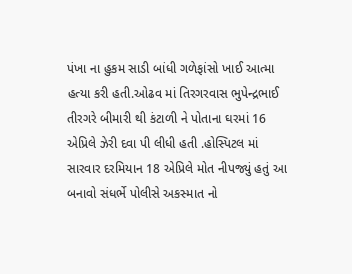પંખા ના હુકમ સાડી બાંધી ગળેફાંસો ખાઈ આત્મા હત્યા કરી હતી.ઓઢવ માં તિરગરવાસ ભુપેન્દ્રભાઈ તીરગરે બીમારી થી કંટાળી ને પોતાના ઘરમાં 16 એપ્રિલે ઝેરી દવા પી લીધી હતી .હોસ્પિટલ માં સારવાર દરમિયાન 18 એપ્રિલે મોત નીપજ્યું હતું આ બનાવો સંધર્ભે પોલીસે અકસ્માત નો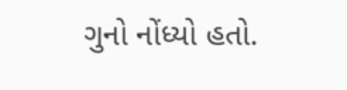ગુનો નોંધ્યો હતો.